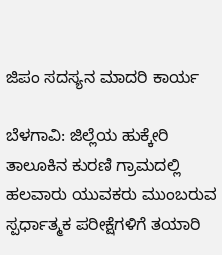ಜಿಪಂ ಸದಸ್ಯನ ಮಾದರಿ ಕಾರ್ಯ

ಬೆಳಗಾವಿ: ಜಿಲ್ಲೆಯ ಹುಕ್ಕೇರಿ ತಾಲೂಕಿನ ಕುರಣಿ ಗ್ರಾಮದಲ್ಲಿ ಹಲವಾರು ಯುವಕರು ಮುಂಬರುವ ಸ್ಪರ್ಧಾತ್ಮಕ ಪರೀಕ್ಷೆಗಳಿಗೆ ತಯಾರಿ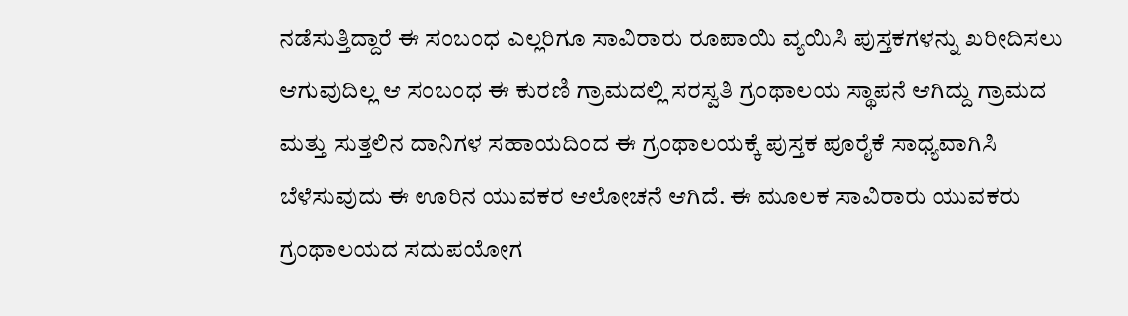ನಡೆಸುತ್ತಿದ್ದಾರೆ ಈ ಸಂಬಂಧ ಎಲ್ಲರಿಗೂ ಸಾವಿರಾರು ರೂಪಾಯಿ ವ್ಯಯಿಸಿ ಪುಸ್ತಕಗಳನ್ನು ಖರೀದಿಸಲು ಆಗುವುದಿಲ್ಲ ಆ ಸಂಬಂಧ ಈ ಕುರಣಿ ಗ್ರಾಮದಲ್ಲಿ ಸರಸ್ವತಿ ಗ್ರಂಥಾಲಯ ಸ್ಥಾಪನೆ ಆಗಿದ್ದು ಗ್ರಾಮದ ಮತ್ತು ಸುತ್ತಲಿನ ದಾನಿಗಳ ಸಹಾಯದಿಂದ ಈ ಗ್ರಂಥಾಲಯಕ್ಕೆ ಪುಸ್ತಕ ಪೂರೈಕೆ ಸಾಧ್ಯವಾಗಿಸಿ ಬೆಳೆಸುವುದು ಈ ಊರಿನ ಯುವಕರ ಆಲೋಚನೆ ಆಗಿದೆ. ಈ ಮೂಲಕ ಸಾವಿರಾರು ಯುವಕರು ಗ್ರಂಥಾಲಯದ ಸದುಪಯೋಗ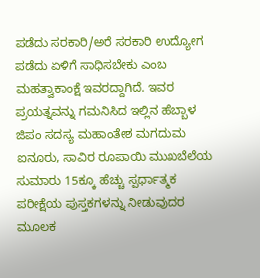ಪಡೆದು ಸರಕಾರಿ/ಅರೆ ಸರಕಾರಿ ಉದ್ಯೋಗ ಪಡೆದು ಏಳಿಗೆ ಸಾಧಿಸಬೇಕು ಎಂಬ ಮಹತ್ವಾಕಾಂಕ್ಷೆ ಇವರದ್ದಾಗಿದೆ. ಇವರ ಪ್ರಯತ್ನವನ್ನು ಗಮನಿಸಿದ ಇಲ್ಲಿನ ಹೆಬ್ಬಾಳ ಜಿಪಂ ಸದಸ್ಯ ಮಹಾಂತೇಶ ಮಗದುಮ ಐನೂರು, ಸಾವಿರ ರೂಪಾಯಿ ಮುಖಬೆಲೆಯ ಸುಮಾರು 15ಕ್ಕೂ ಹೆಚ್ಚು ಸ್ಪರ್ಧಾತ್ಮಕ ಪರೀಕ್ಷೆಯ ಪುಸ್ತಕಗಳನ್ನು ನೀಡುವುದರ ಮೂಲಕ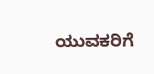ಯುವಕರಿಗೆ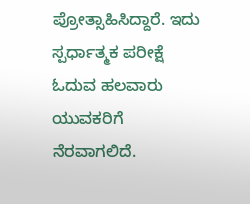ಪ್ರೋತ್ಸಾಹಿಸಿದ್ದಾರೆ. ಇದು ಸ್ಪರ್ಧಾತ್ಮಕ ಪರೀಕ್ಷೆ ಓದುವ ಹಲವಾರು ಯುವಕರಿಗೆ ನೆರವಾಗಲಿದೆ.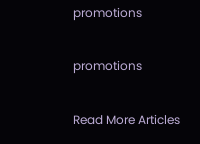promotions

promotions

Read More Articles